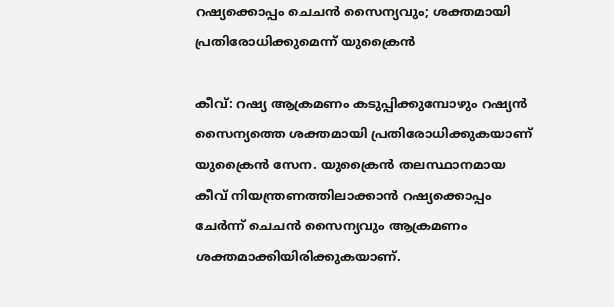റഷ്യക്കൊപ്പം ചെചന്‍ സൈന്യവും; ശക്തമായി പ്രതിരോധിക്കുമെന്ന് യുക്രൈന്‍

കീവ്: റഷ്യ ആക്രമണം കടുപ്പിക്കുമ്പോഴും റഷ്യന്‍ സൈന്യത്തെ ശക്തമായി പ്രതിരോധിക്കുകയാണ് യുക്രൈന്‍ സേന. യുക്രൈന്‍ തലസ്ഥാനമായ കീവ് നിയന്ത്രണത്തിലാക്കാന്‍ റഷ്യക്കൊപ്പം ചേര്‍ന്ന് ചെചന്‍ സൈന്യവും ആക്രമണം ശക്തമാക്കിയിരിക്കുകയാണ്.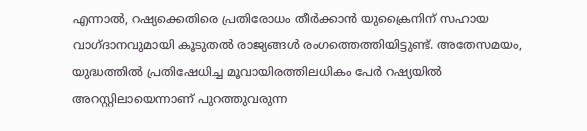എന്നാല്‍, റഷ്യക്കെതിരെ പ്രതിരോധം തീര്‍ക്കാന്‍ യുക്രൈനിന് സഹായ വാഗ്ദാനവുമായി കൂടുതല്‍ രാജ്യങ്ങള്‍ രംഗത്തെത്തിയിട്ടുണ്ട്. അതേസമയം, യുദ്ധത്തില്‍ പ്രതിഷേധിച്ച മൂവായിരത്തിലധികം പേര്‍ റഷ്യയില്‍ അറസ്റ്റിലായെന്നാണ് പുറത്തുവരുന്ന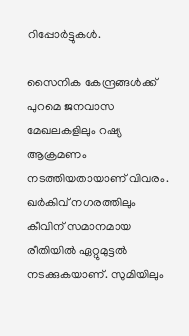റിപ്പോര്‍ട്ടുകള്‍.

സൈനിക കേന്ദ്രങ്ങള്‍ക്ക് പുറമെ ജനവാസ മേഖലകളിലും റഷ്യ ആക്രമണം നടത്തിയതായാണ് വിവരം. ഖര്‍കിവ് നഗരത്തിലും കീവിന് സമാനമായ രീതിയില്‍ ഏറ്റുമുട്ടല്‍ നടക്കുകയാണ്. സുമിയിലും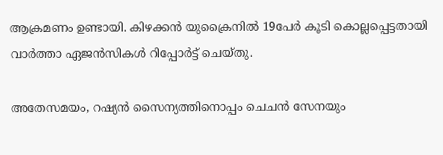ആക്രമണം ഉണ്ടായി. കിഴക്കന്‍ യുക്രൈനില്‍ 19പേര്‍ കൂടി കൊല്ലപ്പെട്ടതായി വാര്‍ത്താ ഏജന്‍സികള്‍ റിപ്പോര്‍ട്ട് ചെയ്തു.

അതേസമയം, റഷ്യന്‍ സൈന്യത്തിനൊപ്പം ചെചന്‍ സേനയും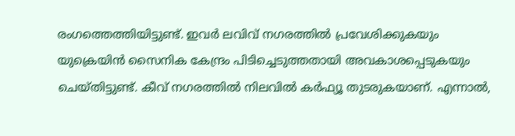രംഗത്തെത്തിയിട്ടുണ്ട്. ഇവര്‍ ലവിവ് നഗരത്തില്‍ പ്രവേശിക്കുകയും യുക്രെയിന്‍ സൈനിക കേന്ദ്രം പിടിച്ചെടുത്തതായി അവകാശപ്പെടുകയും ചെയ്തിട്ടുണ്ട്. കീവ് നഗരത്തില്‍ നിലവില്‍ കര്‍ഫ്യൂ തുടരുകയാണ്. എന്നാല്‍,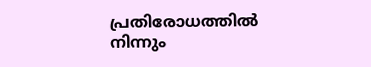പ്രതിരോധത്തില്‍ നിന്നും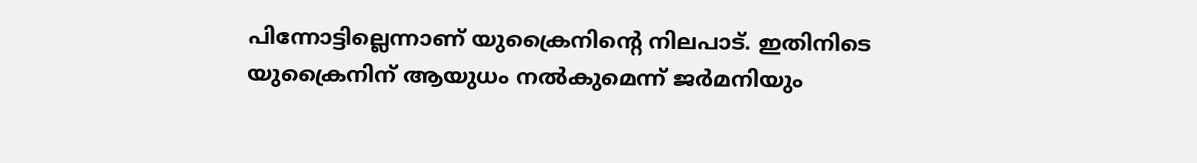പിന്നോട്ടില്ലെന്നാണ് യുക്രൈനിന്റെ നിലപാട്. ഇതിനിടെ യുക്രൈനിന് ആയുധം നല്‍കുമെന്ന് ജര്‍മനിയും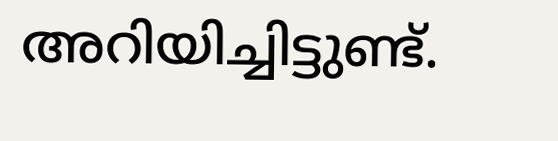അറിയിച്ചിട്ടുണ്ട്.